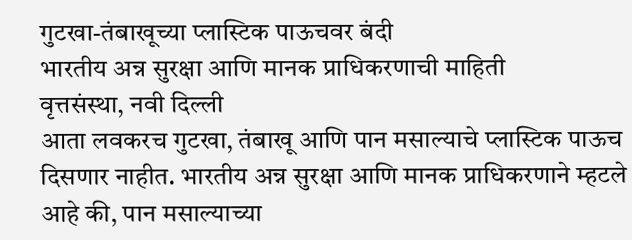गुटखा-तंबाखूच्या प्लास्टिक पाऊचवर बंदी
भारतीय अन्न सुरक्षा आणि मानक प्राधिकरणाची माहिती
वृत्तसंस्था, नवी दिल्ली
आता लवकरच गुटखा, तंबाखू आणि पान मसाल्याचे प्लास्टिक पाऊच दिसणार नाहीत. भारतीय अन्न सुरक्षा आणि मानक प्राधिकरणाने म्हटले आहे की, पान मसाल्याच्या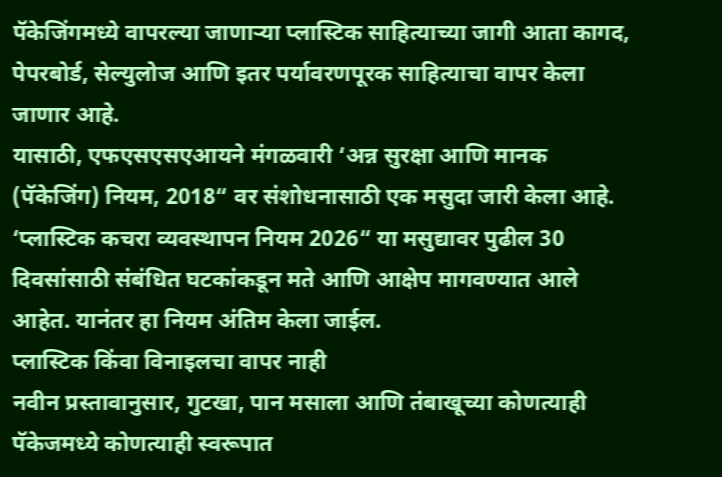पॅकेजिंगमध्ये वापरल्या जाणाऱ्या प्लास्टिक साहित्याच्या जागी आता कागद, पेपरबोर्ड, सेल्युलोज आणि इतर पर्यावरणपूरक साहित्याचा वापर केला जाणार आहे.
यासाठी, एफएसएसएआयने मंगळवारी ‘अन्न सुरक्षा आणि मानक (पॅकेजिंग) नियम, 2018“ वर संशोधनासाठी एक मसुदा जारी केला आहे. ‘प्लास्टिक कचरा व्यवस्थापन नियम 2026“ या मसुद्यावर पुढील 30 दिवसांसाठी संबंधित घटकांकडून मते आणि आक्षेप मागवण्यात आले आहेत. यानंतर हा नियम अंतिम केला जाईल.
प्लास्टिक किंवा विनाइलचा वापर नाही
नवीन प्रस्तावानुसार, गुटखा, पान मसाला आणि तंबाखूच्या कोणत्याही पॅकेजमध्ये कोणत्याही स्वरूपात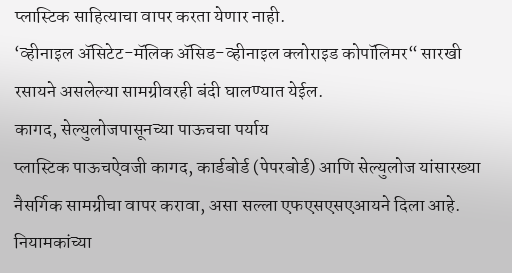प्लास्टिक साहित्याचा वापर करता येणार नाही.
‘व्हीनाइल ॲसिटेट-मॅलिक ॲसिड-व्हीनाइल क्लोराइड कोपॉलिमर“ सारखी रसायने असलेल्या सामग्रीवरही बंदी घालण्यात येईल.
कागद, सेल्युलोजपासूनच्या पाऊचचा पर्याय
प्लास्टिक पाऊचऐवजी कागद, कार्डबोर्ड (पेपरबोर्ड) आणि सेल्युलोज यांसारख्या नैसर्गिक सामग्रीचा वापर करावा, असा सल्ला एफएसएसएआयने दिला आहे. नियामकांच्या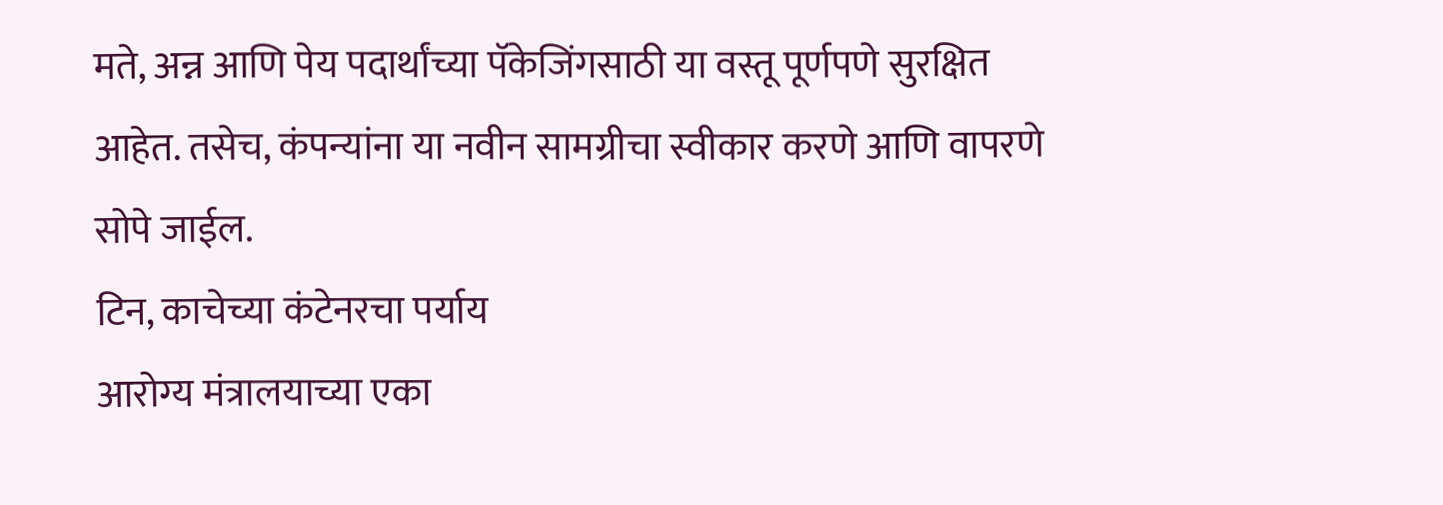मते, अन्न आणि पेय पदार्थांच्या पॅकेजिंगसाठी या वस्तू पूर्णपणे सुरक्षित आहेत. तसेच, कंपन्यांना या नवीन सामग्रीचा स्वीकार करणे आणि वापरणे सोपे जाईल.
टिन, काचेच्या कंटेनरचा पर्याय
आरोग्य मंत्रालयाच्या एका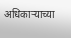अधिकाऱ्याच्या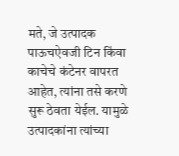मते, जे उत्पादक पाऊचऐवजी टिन किंवा काचेचे कंटेनर वापरत आहेत, त्यांना तसे करणे सुरू ठेवता येईल. यामुळे उत्पादकांना त्यांच्या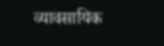व्यावसायिक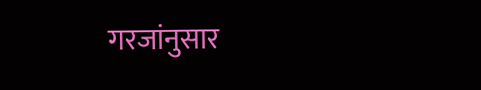गरजांनुसार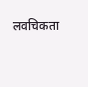लवचिकता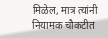मिळेल, मात्र त्यांनी नियामक चौकटीत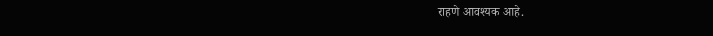राहणे आवश्यक आहे.